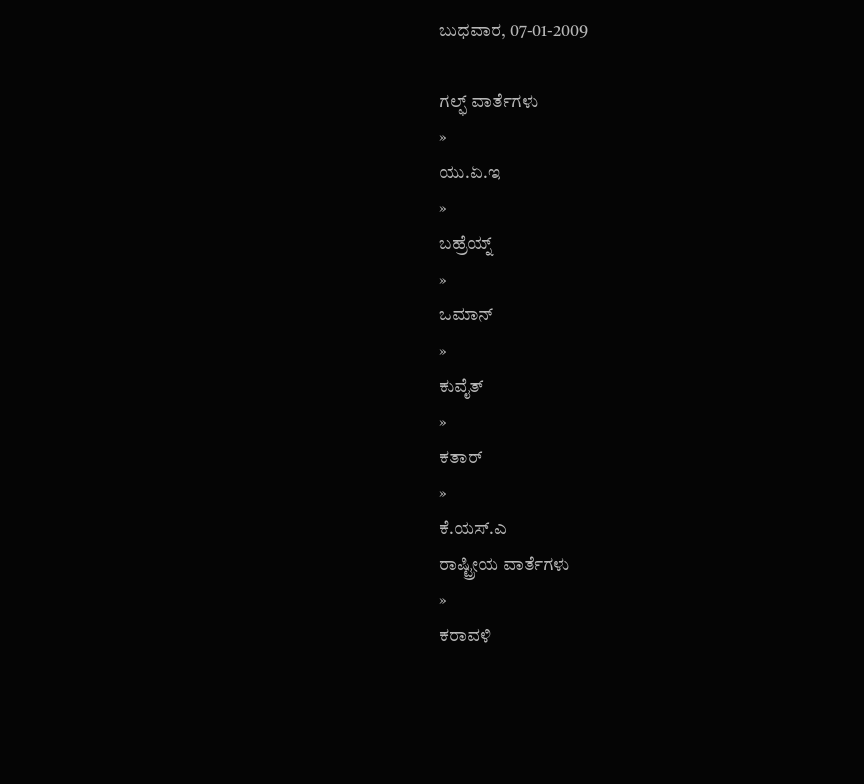ಬುಧವಾರ, 07-01-2009

ಗಲ್ಫ್ ವಾರ್ತೆಗಳು
»
ಯು.ಏ.ಇ
»
ಬಹ್ರೆಯ್ನ್
»
ಒಮಾನ್
»
ಕುವೈತ್
»
ಕತಾರ್
»
ಕೆ.ಯಸ್.ಎ
ರಾಷ್ಟ್ರೀಯ ವಾರ್ತೆಗಳು
»
ಕರಾವಳಿ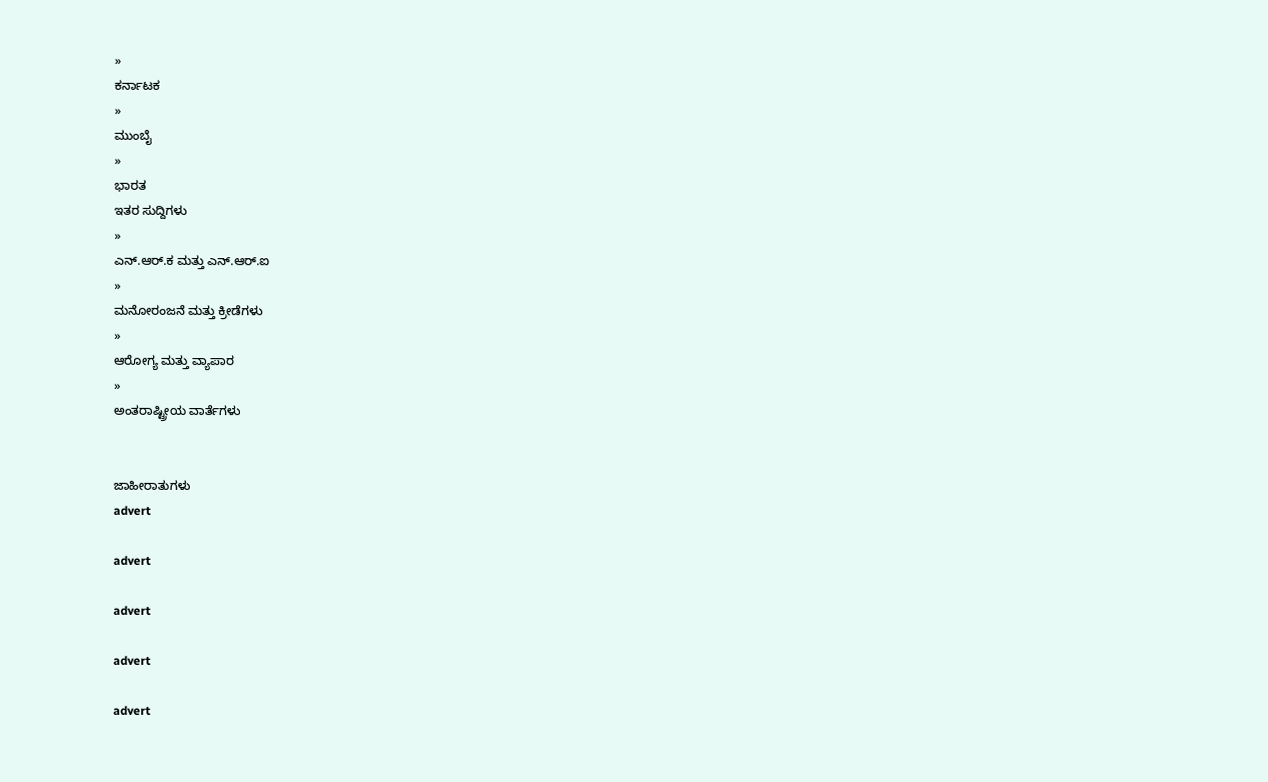»
ಕರ್ನಾಟಕ
»
ಮುಂಬೈ
»
ಭಾರತ
ಇತರ ಸುದ್ದಿಗಳು
»
ಎನ್.ಆರ್.ಕ ಮತ್ತು ಎನ್.ಆರ್.ಐ
»
ಮನೋರಂಜನೆ ಮತ್ತು ಕ್ರೀಡೆಗಳು
»
ಆರೋಗ್ಯ ಮತ್ತು ವ್ಯಾಪಾರ
»
ಅಂತರಾಷ್ಟ್ರೀಯ ವಾರ್ತೆಗಳು


ಜಾಹೀರಾತುಗಳು
advert

advert

advert

advert

advert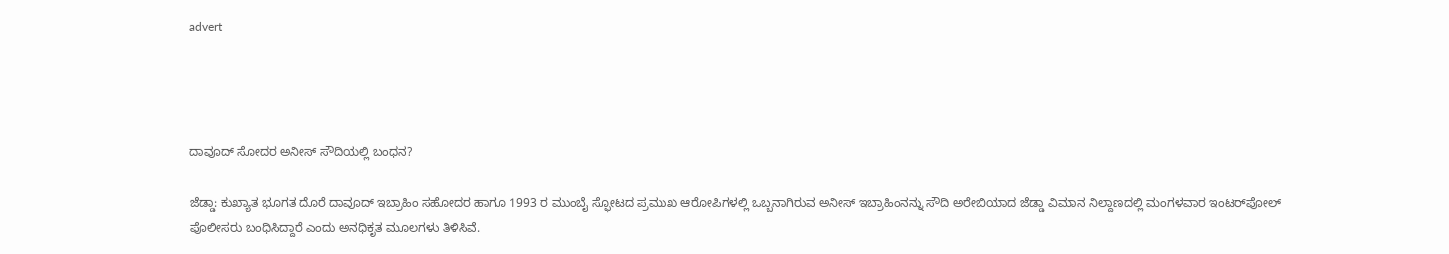advert




ದಾವೂದ್ ಸೋದರ ಅನೀಸ್ ಸೌದಿಯಲ್ಲಿ ಬಂಧನ?

ಜೆಡ್ಡಾ: ಕುಖ್ಯಾತ ಭೂಗತ ದೊರೆ ದಾವೂದ್ ಇಬ್ರಾಹಿಂ ಸಹೋದರ ಹಾಗೂ 1993 ರ ಮುಂಬೈ ಸ್ಫೋಟದ ಪ್ರಮುಖ ಆರೋಪಿಗಳಲ್ಲಿ ಒಬ್ಬನಾಗಿರುವ ಅನೀಸ್ ಇಬ್ರಾಹಿಂನನ್ನು ಸೌದಿ ಅರೇಬಿಯಾದ ಜೆಡ್ಡಾ ವಿಮಾನ ನಿಲ್ದಾಣದಲ್ಲಿ ಮಂಗಳವಾರ ಇಂಟರ್‌ಪೋಲ್ ಪೊಲೀಸರು ಬಂಧಿಸಿದ್ದಾರೆ ಎಂದು ಅನಧಿಕೃತ ಮೂಲಗಳು ತಿಳಿಸಿವೆ.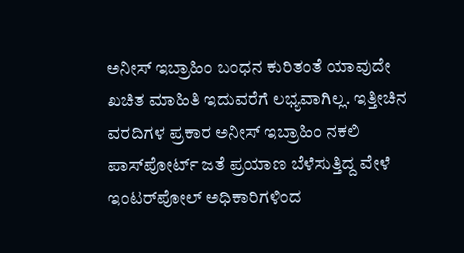ಅನೀಸ್ ಇಬ್ರಾಹಿಂ ಬಂಧನ ಕುರಿತಂತೆ ಯಾವುದೇ ಖಚಿತ ಮಾಹಿತಿ ಇದುವರೆಗೆ ಲಭ್ಯವಾಗಿಲ್ಲ. ಇತ್ತೀಚಿನ ವರದಿಗಳ ಪ್ರಕಾರ ಅನೀಸ್ ಇಬ್ರಾಹಿಂ ನಕಲಿ ಪಾಸ್‌ಪೋರ್ಟ್ ಜತೆ ಪ್ರಯಾಣ ಬೆಳೆಸುತ್ತಿದ್ದ ವೇಳೆ ಇಂಟರ್‌ಪೋಲ್ ಅಧಿಕಾರಿಗಳಿಂದ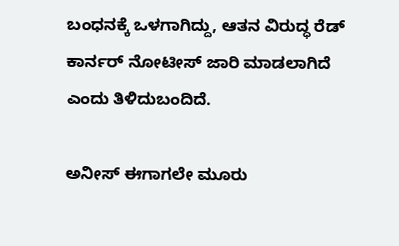ಬಂಧನಕ್ಕೆ ಒಳಗಾಗಿದ್ದು, ಆತನ ವಿರುದ್ಧ ರೆಡ್ ಕಾರ್ನರ್ ನೋಟೀಸ್ ಜಾರಿ ಮಾಡಲಾಗಿದೆ ಎಂದು ತಿಳಿದುಬಂದಿದೆ.

ಅನೀಸ್ ಈಗಾಗಲೇ ಮೂರು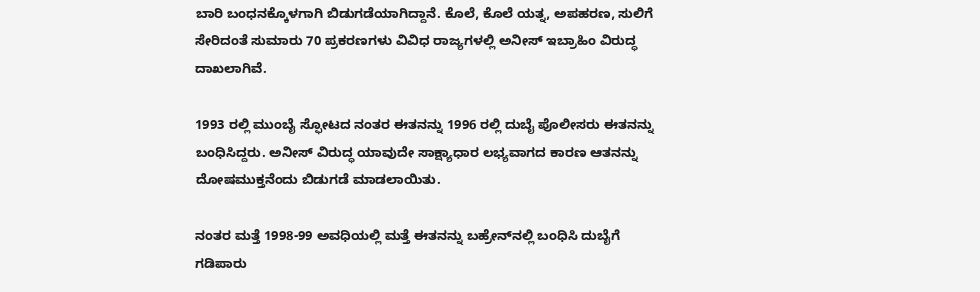ಬಾರಿ ಬಂಧನಕ್ಕೊಳಗಾಗಿ ಬಿಡುಗಡೆಯಾಗಿದ್ದಾನೆ. ಕೊಲೆ, ಕೊಲೆ ಯತ್ನ, ಅಪಹರಣ, ಸುಲಿಗೆ ಸೇರಿದಂತೆ ಸುಮಾರು 70 ಪ್ರಕರಣಗಳು ವಿವಿಧ ರಾಜ್ಯಗಳಲ್ಲಿ ಅನೀಸ್ ಇಬ್ರಾಹಿಂ ವಿರುದ್ಧ ದಾಖಲಾಗಿವೆ.

1993 ರಲ್ಲಿ ಮುಂಬೈ ಸ್ಫೋಟದ ನಂತರ ಈತನನ್ನು 1996 ರಲ್ಲಿ ದುಬೈ ಪೊಲೀಸರು ಈತನನ್ನು ಬಂಧಿಸಿದ್ದರು. ಅನೀಸ್ ವಿರುದ್ಧ ಯಾವುದೇ ಸಾಕ್ಷ್ಯಾಧಾರ ಲಭ್ಯವಾಗದ ಕಾರಣ ಆತನನ್ನು ದೋಷಮುಕ್ತನೆಂದು ಬಿಡುಗಡೆ ಮಾಡಲಾಯಿತು.

ನಂತರ ಮತ್ತೆ 1998-99 ಅವಧಿಯಲ್ಲಿ ಮತ್ತೆ ಈತನನ್ನು ಬಹ್ರೇನ್‌ನಲ್ಲಿ ಬಂಧಿಸಿ ದುಬೈಗೆ ಗಡಿಪಾರು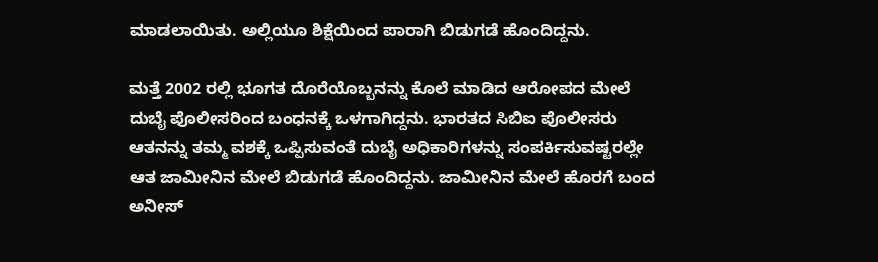ಮಾಡಲಾಯಿತು. ಅಲ್ಲಿಯೂ ಶಿಕ್ಷೆಯಿಂದ ಪಾರಾಗಿ ಬಿಡುಗಡೆ ಹೊಂದಿದ್ದನು.

ಮತ್ತೆ 2002 ರಲ್ಲಿ ಭೂಗತ ದೊರೆಯೊಬ್ಬನನ್ನು ಕೊಲೆ ಮಾಡಿದ ಆರೋಪದ ಮೇಲೆ ದುಬೈ ಪೊಲೀಸರಿಂದ ಬಂಧನಕ್ಕೆ ಒಳಗಾಗಿದ್ದನು. ಭಾರತದ ಸಿಬಿ‌ಐ ಪೊಲೀಸರು ಆತನನ್ನು ತಮ್ಮ ವಶಕ್ಕೆ ಒಪ್ಪಿಸುವಂತೆ ದುಬೈ ಅಧಿಕಾರಿಗಳನ್ನು ಸಂಪರ್ಕಿಸುವಷ್ಟರಲ್ಲೇ ಆತ ಜಾಮೀನಿನ ಮೇಲೆ ಬಿಡುಗಡೆ ಹೊಂದಿದ್ದನು. ಜಾಮೀನಿನ ಮೇಲೆ ಹೊರಗೆ ಬಂದ ಅನೀಸ್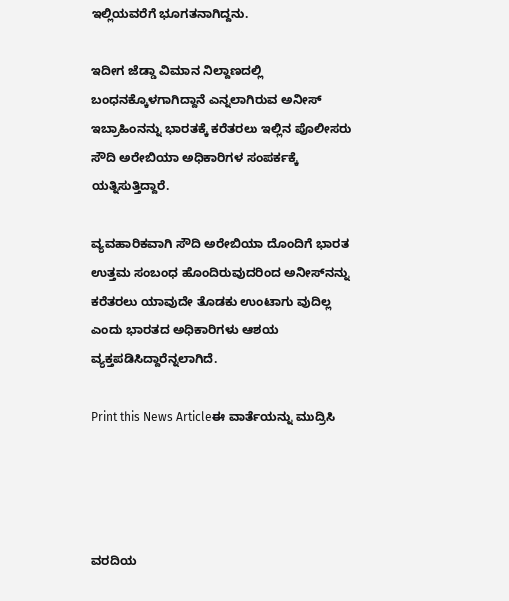ಇಲ್ಲಿಯವರೆಗೆ ಭೂಗತನಾಗಿದ್ದನು.

ಇದೀಗ ಜೆಡ್ಡಾ ವಿಮಾನ ನಿಲ್ದಾಣದಲ್ಲಿ ಬಂಧನಕ್ಕೊಳಗಾಗಿದ್ದಾನೆ ಎನ್ನಲಾಗಿರುವ ಅನೀಸ್ ಇಬ್ರಾಹಿಂನನ್ನು ಭಾರತಕ್ಕೆ ಕರೆತರಲು ಇಲ್ಲಿನ ಪೊಲೀಸರು ಸೌದಿ ಅರೇಬಿಯಾ ಅಧಿಕಾರಿಗಳ ಸಂಪರ್ಕಕ್ಕೆ ಯತ್ನಿಸುತ್ತಿದ್ದಾರೆ.

ವ್ಯವಹಾರಿಕವಾಗಿ ಸೌದಿ ಅರೇಬಿಯಾ ದೊಂದಿಗೆ ಭಾರತ ಉತ್ತಮ ಸಂಬಂಧ ಹೊಂದಿರುವುದರಿಂದ ಅನೀಸ್‌ನನ್ನು ಕರೆತರಲು ಯಾವುದೇ ತೊಡಕು ಉಂಟಾಗು ವುದಿಲ್ಲ ಎಂದು ಭಾರತದ ಅಧಿಕಾರಿಗಳು ಆಶಯ ವ್ಯಕ್ತಪಡಿಸಿದ್ದಾರೆನ್ನಲಾಗಿದೆ.

Print this News Articleಈ ವಾರ್ತೆಯನ್ನು ಮುದ್ರಿಸಿ




ವರದಿಯ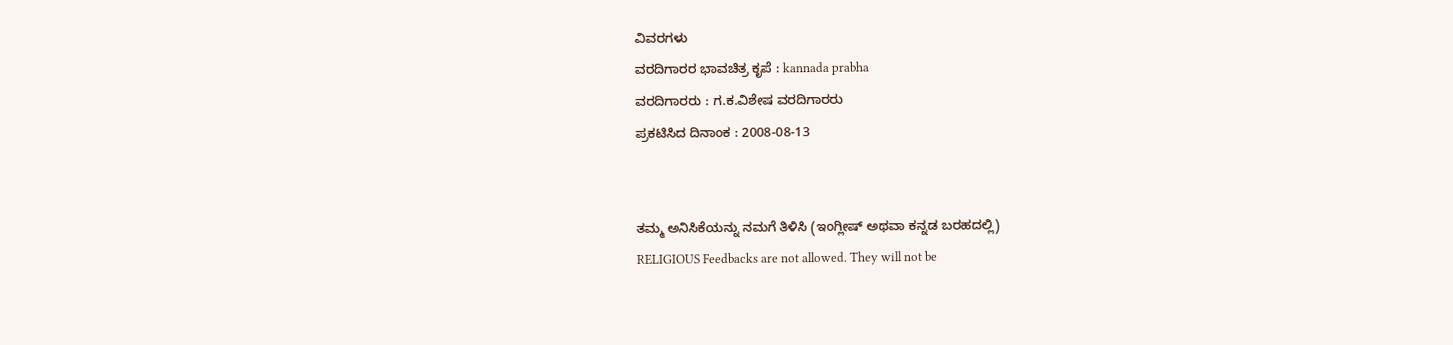ವಿವರಗಳು
ವರದಿಗಾರರ ಭಾವಚಿತ್ರ ಕೃಪೆ : kannada prabha
ವರದಿಗಾರರು : ಗ.ಕ.ವಿಶೇಷ ವರದಿಗಾರರು
ಪ್ರಕಟಿಸಿದ ದಿನಾಂಕ : 2008-08-13


ತಮ್ಮ ಅನಿಸಿಕೆಯನ್ನು ನಮಗೆ ತಿಳಿಸಿ (ಇಂಗ್ಲೀಷ್ ಅಥವಾ ಕನ್ನಡ ಬರಹದಲ್ಲಿ)
RELIGIOUS Feedbacks are not allowed. They will not be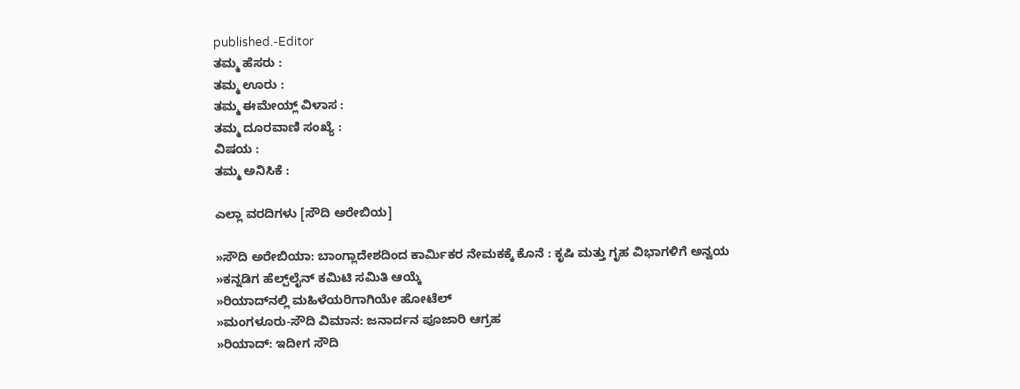published.-Editor
ತಮ್ಮ ಹೆಸರು :
ತಮ್ಮ ಊರು :
ತಮ್ಮ ಈಮೇಯ್ಲ್ ವಿಳಾಸ :
ತಮ್ಮ ದೂರವಾಣಿ ಸಂಖ್ಯೆ :
ವಿಷಯ :
ತಮ್ಮ ಅನಿಸಿಕೆ :

ಎಲ್ಲಾ ವರದಿಗಳು [ಸೌದಿ ಅರೇಬಿಯ]

»ಸೌದಿ ಅರೇಬಿಯಾ: ಬಾಂಗ್ಲಾದೇಶದಿಂದ ಕಾರ್ಮಿಕರ ನೇಮಕಕ್ಕೆ ಕೊನೆ : ಕೃಷಿ ಮತ್ತು ಗೃಹ ವಿಭಾಗಳಿಗೆ ಅನ್ವಯ
»ಕನ್ನಡಿಗ ಹೆಲ್ಪ್‌ಲೈನ್ ಕಮಿಟಿ ಸಮಿತಿ ಆಯ್ಕೆ
»ರಿಯಾದ್‌ನಲ್ಲಿ ಮಹಿಳೆಯರಿಗಾಗಿಯೇ ಹೋಟೆಲ್
»ಮಂಗಳೂರು-ಸೌದಿ ವಿಮಾನ: ಜನಾರ್ದನ ಪೂಜಾರಿ ಆಗ್ರಹ
»ರಿಯಾದ್: ಇದೀಗ ಸೌದಿ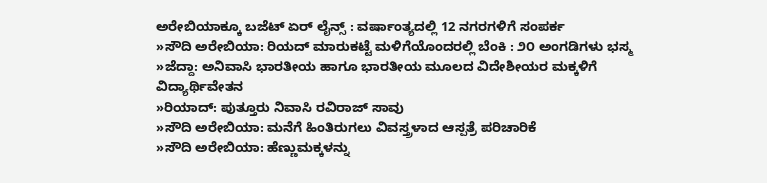ಅರೇಬಿಯಾಕ್ಕೂ ಬಜೆಟ್ ಏರ್ ಲೈನ್ಸ್ : ವರ್ಷಾಂತ್ಯದಲ್ಲಿ 12 ನಗರಗಳಿಗೆ ಸಂಪರ್ಕ
»ಸೌದಿ ಅರೇಬಿಯಾ: ರಿಯದ್ ಮಾರುಕಟ್ಟೆ ಮಳಿಗೆಯೊಂದರಲ್ಲಿ ಬೆಂಕಿ : ೨೦ ಅಂಗಡಿಗಳು ಭಸ್ಮ
»ಜೆದ್ದಾ: ಅನಿವಾಸಿ ಭಾರತೀಯ ಹಾಗೂ ಭಾರತೀಯ ಮೂಲದ ವಿದೇಶೀಯರ ಮಕ್ಕಳಿಗೆ ವಿದ್ಯಾರ್ಥಿವೇತನ
»ರಿಯಾದ್: ಪುತ್ತೂರು ನಿವಾಸಿ ರವಿರಾಜ್ ಸಾವು
»ಸೌದಿ ಅರೇಬಿಯಾ: ಮನೆಗೆ ಹಿಂತಿರುಗಲು ವಿವಸ್ತ್ರಳಾದ ಆಸ್ಪತ್ರೆ ಪರಿಚಾರಿಕೆ
»ಸೌದಿ ಅರೇಬಿಯಾ: ಹೆಣ್ಣುಮಕ್ಕಳನ್ನು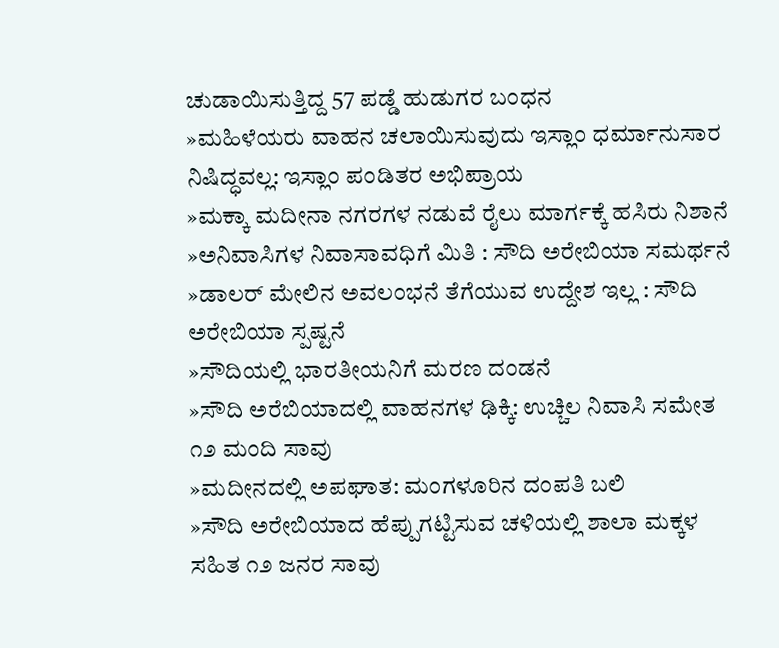ಚುಡಾಯಿಸುತ್ತಿದ್ದ 57 ಪಡ್ಡೆ ಹುಡುಗರ ಬಂಧನ
»ಮಹಿಳೆಯರು ವಾಹನ ಚಲಾಯಿಸುವುದು ಇಸ್ಲಾಂ ಧರ್ಮಾನುಸಾರ ನಿಷಿದ್ಧವಲ್ಲ: ಇಸ್ಲಾಂ ಪಂಡಿತರ ಅಭಿಪ್ರಾಯ
»ಮಕ್ಕಾ ಮದೀನಾ ನಗರಗಳ ನಡುವೆ ರೈಲು ಮಾರ್ಗಕ್ಕೆ ಹಸಿರು ನಿಶಾನೆ
»ಅನಿವಾಸಿಗಳ ನಿವಾಸಾವಧಿಗೆ ಮಿತಿ : ಸೌದಿ ಅರೇಬಿಯಾ ಸಮರ್ಥನೆ
»ಡಾಲರ್ ಮೇಲಿನ ಅವಲಂಭನೆ ತೆಗೆಯುವ ಉದ್ದೇಶ ಇಲ್ಲ : ಸೌದಿ ಅರೇಬಿಯಾ ಸ್ಪಷ್ಟನೆ
»ಸೌದಿಯಲ್ಲಿ ಭಾರತೀಯನಿಗೆ ಮರಣ ದಂಡನೆ
»ಸೌದಿ ಅರೆಬಿಯಾದಲ್ಲಿ ವಾಹನಗಳ ಢಿಕ್ಕಿ: ಉಚ್ಚಿಲ ನಿವಾಸಿ ಸಮೇತ ೧೨ ಮಂದಿ ಸಾವು
»ಮದೀನದಲ್ಲಿ ಅಪಘಾತ: ಮಂಗಳೂರಿನ ದಂಪತಿ ಬಲಿ
»ಸೌದಿ ಅರೇಬಿಯಾದ ಹೆಪ್ಪುಗಟ್ಟಿಸುವ ಚಳಿಯಲ್ಲಿ ಶಾಲಾ ಮಕ್ಕಳ ಸಹಿತ ೧೨ ಜನರ ಸಾವು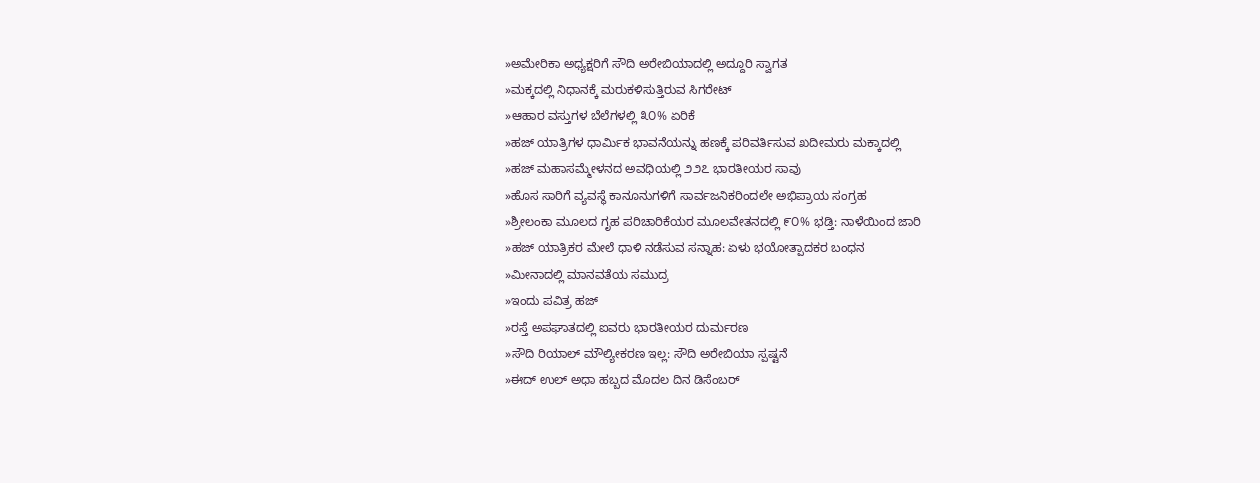»ಅಮೇರಿಕಾ ಅಧ್ಯಕ್ಷರಿಗೆ ಸೌದಿ ಅರೇಬಿಯಾದಲ್ಲಿ ಅದ್ದೂರಿ ಸ್ವಾಗತ
»ಮಕ್ಕದಲ್ಲಿ ನಿಧಾನಕ್ಕೆ ಮರುಕಳಿಸುತ್ತಿರುವ ಸಿಗರೇಟ್
»ಆಹಾರ ವಸ್ತುಗಳ ಬೆಲೆಗಳಲ್ಲಿ ೩೦% ಏರಿಕೆ
»ಹಜ್ ಯಾತ್ರಿಗಳ ಧಾರ್ಮಿಕ ಭಾವನೆಯನ್ನು ಹಣಕ್ಕೆ ಪರಿವರ್ತಿಸುವ ಖದೀಮರು ಮಕ್ಕಾದಲ್ಲಿ
»ಹಜ್ ಮಹಾಸಮ್ಮೇಳನದ ಅವಧಿಯಲ್ಲಿ ೨೨೭ ಭಾರತೀಯರ ಸಾವು
»ಹೊಸ ಸಾರಿಗೆ ವ್ಯವಸ್ಥೆ ಕಾನೂನುಗಳಿಗೆ ಸಾರ್ವಜನಿಕರಿಂದಲೇ ಅಭಿಪ್ರಾಯ ಸಂಗ್ರಹ
»ಶ್ರೀಲಂಕಾ ಮೂಲದ ಗೃಹ ಪರಿಚಾರಿಕೆಯರ ಮೂಲವೇತನದಲ್ಲಿ ೯೦% ಭಡ್ತಿ: ನಾಳೆಯಿಂದ ಜಾರಿ
»ಹಜ್ ಯಾತ್ರಿಕರ ಮೇಲೆ ಧಾಳಿ ನಡೆಸುವ ಸನ್ನಾಹ: ಏಳು ಭಯೋತ್ಪಾದಕರ ಬಂಧನ
»ಮೀನಾದಲ್ಲಿ ಮಾನವತೆಯ ಸಮುದ್ರ
»ಇಂದು ಪವಿತ್ರ ಹಜ್
»ರಸ್ತೆ ಅಪಘಾತದಲ್ಲಿ ಐವರು ಭಾರತೀಯರ ದುರ್ಮರಣ
»ಸೌದಿ ರಿಯಾಲ್ ಮೌಲ್ಯೀಕರಣ ಇಲ್ಲ: ಸೌದಿ ಅರೇಬಿಯಾ ಸ್ಪಷ್ಟನೆ
»ಈದ್ ಉಲ್ ಅಧಾ ಹಬ್ಬದ ಮೊದಲ ದಿನ ಡಿಸೆಂಬರ್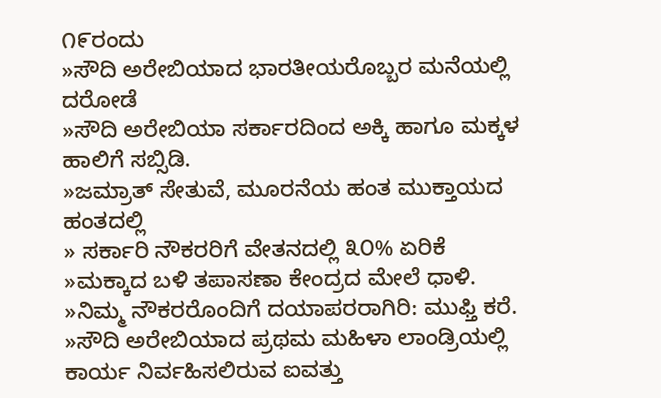೧೯ರಂದು
»ಸೌದಿ ಅರೇಬಿಯಾದ ಭಾರತೀಯರೊಬ್ಬರ ಮನೆಯಲ್ಲಿ ದರೋಡೆ
»ಸೌದಿ ಅರೇಬಿಯಾ ಸರ್ಕಾರದಿಂದ ಅಕ್ಕಿ ಹಾಗೂ ಮಕ್ಕಳ ಹಾಲಿಗೆ ಸಬ್ಸಿಡಿ.
»ಜಮ್ರಾತ್ ಸೇತುವೆ, ಮೂರನೆಯ ಹಂತ ಮುಕ್ತಾಯದ ಹಂತದಲ್ಲಿ
» ಸರ್ಕಾರಿ ನೌಕರರಿಗೆ ವೇತನದಲ್ಲಿ ೩೦% ಏರಿಕೆ
»ಮಕ್ಕಾದ ಬಳಿ ತಪಾಸಣಾ ಕೇಂದ್ರದ ಮೇಲೆ ಧಾಳಿ.
»ನಿಮ್ಮ ನೌಕರರೊಂದಿಗೆ ದಯಾಪರರಾಗಿರಿ: ಮುಫ್ತಿ ಕರೆ.
»ಸೌದಿ ಅರೇಬಿಯಾದ ಪ್ರಥಮ ಮಹಿಳಾ ಲಾಂಡ್ರಿಯಲ್ಲಿ ಕಾರ್ಯ ನಿರ್ವಹಿಸಲಿರುವ ಐವತ್ತು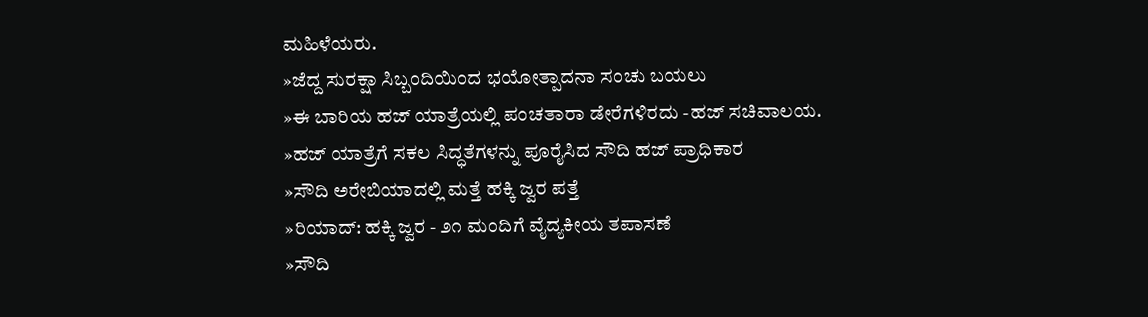ಮಹಿಳೆಯರು.
»ಜೆದ್ದ ಸುರಕ್ಷಾ ಸಿಬ್ಬಂದಿಯಿಂದ ಭಯೋತ್ಪಾದನಾ ಸಂಚು ಬಯಲು
»ಈ ಬಾರಿಯ ಹಜ್ ಯಾತ್ರೆಯಲ್ಲಿ ಪಂಚತಾರಾ ಡೇರೆಗಳಿರದು -ಹಜ್ ಸಚಿವಾಲಯ.
»ಹಜ್ ಯಾತ್ರೆಗೆ ಸಕಲ ಸಿದ್ಧತೆಗಳನ್ನು ಪೂರೈಸಿದ ಸೌದಿ ಹಜ್ ಪ್ರಾಧಿಕಾರ
»ಸೌದಿ ಅರೇಬಿಯಾದಲ್ಲಿ ಮತ್ತೆ ಹಕ್ಕಿ ಜ್ವರ ಪತ್ತೆ
»ರಿಯಾದ್: ಹಕ್ಕಿ ಜ್ವರ - ೨೧ ಮಂದಿಗೆ ವೈದ್ಯಕೀಯ ತಪಾಸಣೆ
»ಸೌದಿ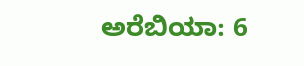ಅರೆಬಿಯಾ: 6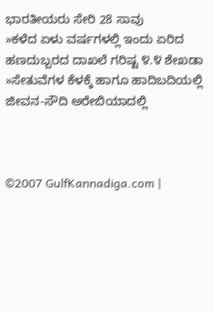ಭಾರತೀಯರು ಸೇರಿ 28 ಸಾವು
»ಕಳೆದ ಏಳು ವರ್ಷಗಳಲ್ಲಿ ಇಂದು ಏರಿದ ಹಣದುಬ್ಬರದ ದಾಖಲೆ ಗರಿಷ್ಟ ೪.೪ ಶೇಖಡಾ
»ಸೇತುವೆಗಳ ಕೆಳಕ್ಕೆ ಹಾಗೂ ಹಾದಿಬದಿಯಲ್ಲಿ ಜೀವನ-ಸೌದಿ ಅರೇಬಿಯಾದಲ್ಲಿ



©2007 GulfKannadiga.com |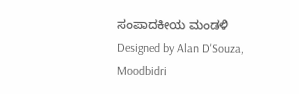ಸಂಪಾದಕೀಯ ಮಂಡಳಿ
Designed by Alan D'Souza, Moodbidri